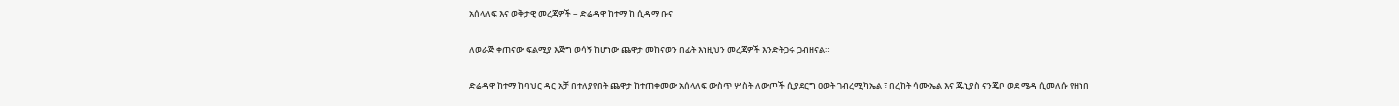አሰላለፍ እና ወቅታዊ መረጃዎች – ድሬዳዋ ከተማ ከ ሲዳማ ቡና

ለወራጅ ቀጠናው ፍልሚያ እጅግ ወሳኝ ከሆነው ጨዋታ መከናወን በፊት እነዚህን መረጃዎች እንድትጋሩ ጋብዘናል።

ድሬዳዋ ከተማ ከባህር ዳር አቻ በተለያየበት ጨዋታ ከተጠቀመው አሰላለፍ ውስጥ ሦስት ለውጦች ሲያደርግ ዐወት ገብረሚካኤል ፣ በረከት ሳሙኤል እና ጁኒያስ ናንጄቦ ወደ ሜዳ ሲመለሱ የዘነበ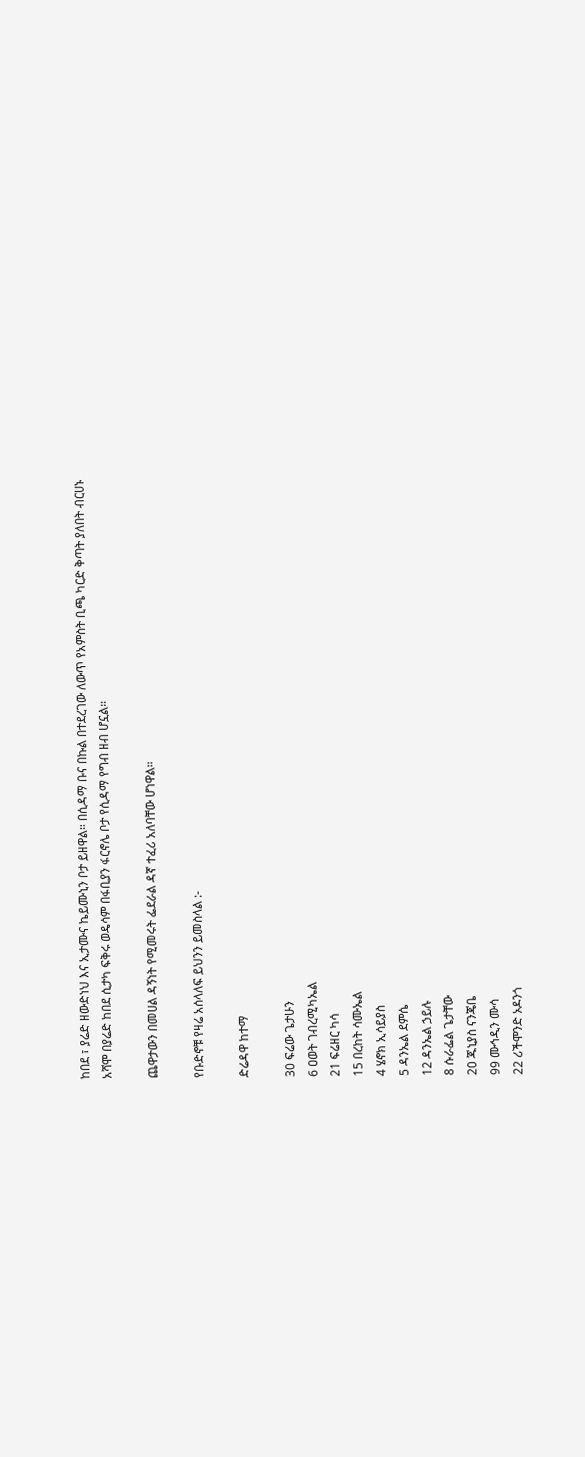ከበደ ፣ ያሬድ ዘውድነህ እና ኢታሙና ኬይሙኒን ቦታ ይዘዋል። በሲዳማ ቡና በኩል በተደረገው ለውጥ የአምስት ቢጫ ካርድ ቅጣት ያለበት ብርሀኑ አሻሞ በያሬድ ከበደ ሲታካ ፍቅሩ ወዴሳም በፋቢያን ፋርኖሌ ቦታ የሲዳማ የግብ ዘብ ሆኗል።

ጨዋታውን በመሀል ዳኝነት የሚመሩት ፌደራል ዳኛ ተፈሪ አለባቸው ሆነዋል።

የቡድኖቹ የዛሬ አሰላለፍ ይህንን ይመስላል :-

ድሬዳዋ ከተማ

30 ፍሬው ጌታሁን
6 ዐወት ገብረሚካኤል
21 ፍሬዘር ካሳ
15 በረከት ሳሙኤል
4 ሄኖክ ኢሳይያስ
5 ዳንኤል ደምሴ
12 ዳንኤል ኃይሉ
8 ሱራፌል ጌታቸው
20 ጁኒያስ ናንጄቤ
99 ሙኅዲን ሙሳ
22 ሪችሞንድ ኦዶንጎ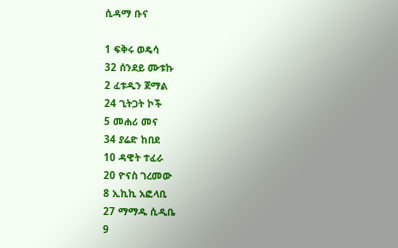ሲዳማ ቡና

1 ፍቅሩ ወዴሳ
32 ሰንደይ ሙቱኩ
2 ፈቱዲን ጀማል
24 ጊትጋት ኮች
5 መሐሪ መና
34 ያሬድ ከበደ
10 ዳዊት ተፈራ
20 ዮናስ ገረመው
8 ኢኪኪ አፎላቢ
27 ማማዱ ሲዲቤ
9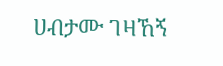ሀብታሙ ገዛኸኝ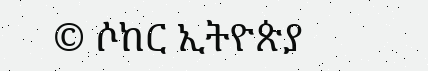© ሶከር ኢትዮጵያ